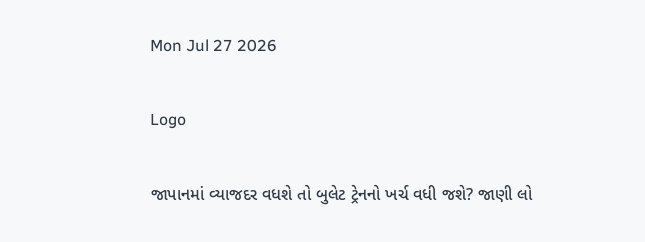Mon Jul 27 2026

Logo

જાપાનમાં વ્યાજદર વધશે તો બુલેટ ટ્રેનનો ખર્ચ વધી જશે? જાણી લો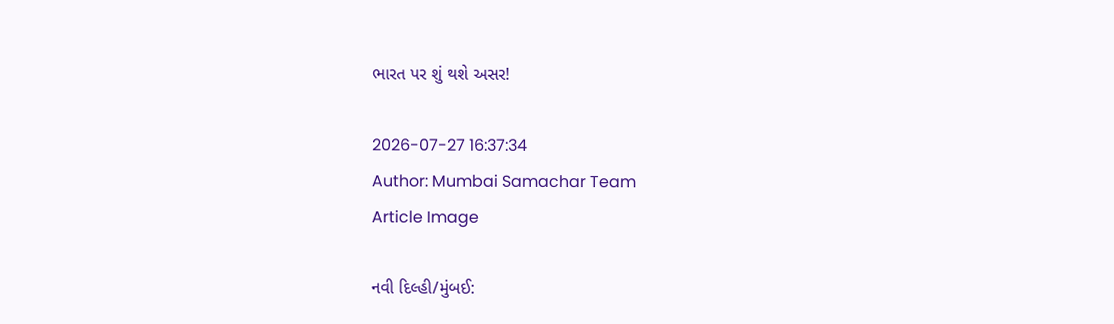ભારત પર શું થશે અસર!

2026-07-27 16:37:34
Author: Mumbai Samachar Team
Article Image

નવી દિલ્હી/મુંબઈ: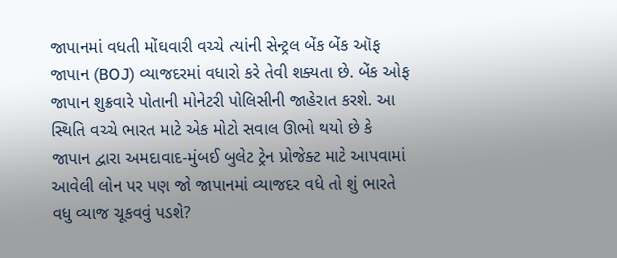જાપાનમાં વધતી મોંઘવારી વચ્ચે ત્યાંની સેન્ટ્રલ બેંક બેંક ઑફ જાપાન (BOJ) વ્યાજદરમાં વધારો કરે તેવી શક્યતા છે. બેંક ઓફ જાપાન શુક્રવારે પોતાની મોનેટરી પોલિસીની જાહેરાત કરશે. આ સ્થિતિ વચ્ચે ભારત માટે એક મોટો સવાલ ઊભો થયો છે કે જાપાન દ્વારા અમદાવાદ-મુંબઈ બુલેટ ટ્રેન પ્રોજેક્ટ માટે આપવામાં આવેલી લોન પર પણ જો જાપાનમાં વ્યાજદર વધે તો શું ભારતે વધુ વ્યાજ ચૂકવવું પડશે?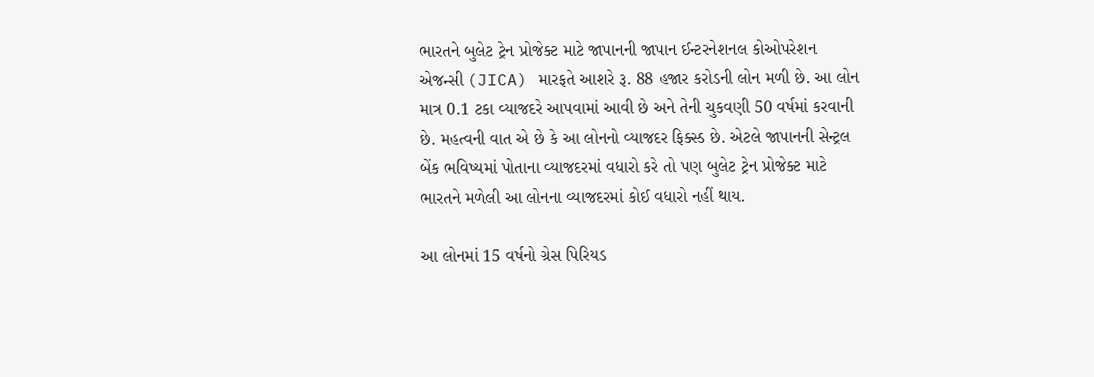ભારતને બુલેટ ટ્રેન પ્રોજેક્ટ માટે જાપાનની જાપાન ઈન્ટરનેશનલ કોઓપરેશન એજન્સી (JICA) મારફતે આશરે રૂ. 88 હજાર કરોડની લોન મળી છે. આ લોન માત્ર 0.1 ટકા વ્યાજદરે આપવામાં આવી છે અને તેની ચુકવણી 50 વર્ષમાં કરવાની છે. મહત્વની વાત એ છે કે આ લોનનો વ્યાજદર ફિક્સ્ડ છે. એટલે જાપાનની સેન્ટ્રલ બેંક ભવિષ્યમાં પોતાના વ્યાજદરમાં વધારો કરે તો પણ બુલેટ ટ્રેન પ્રોજેક્ટ માટે ભારતને મળેલી આ લોનના વ્યાજદરમાં કોઈ વધારો નહીં થાય.

આ લોનમાં 15 વર્ષનો ગ્રેસ પિરિયડ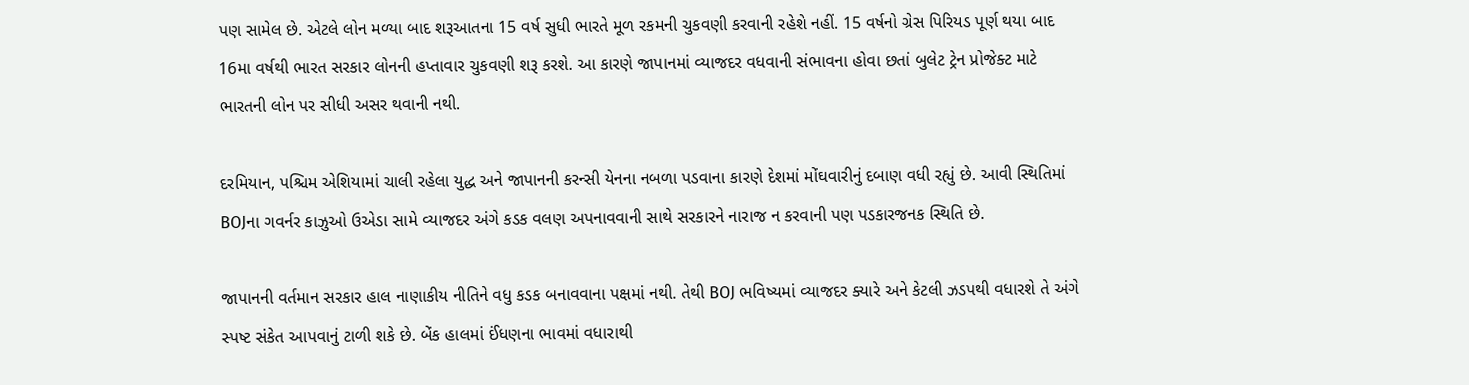પણ સામેલ છે. એટલે લોન મળ્યા બાદ શરૂઆતના 15 વર્ષ સુધી ભારતે મૂળ રકમની ચુકવણી કરવાની રહેશે નહીં. 15 વર્ષનો ગ્રેસ પિરિયડ પૂર્ણ થયા બાદ 16મા વર્ષથી ભારત સરકાર લોનની હપ્તાવાર ચુકવણી શરૂ કરશે. આ કારણે જાપાનમાં વ્યાજદર વધવાની સંભાવના હોવા છતાં બુલેટ ટ્રેન પ્રોજેક્ટ માટે ભારતની લોન પર સીધી અસર થવાની નથી.

દરમિયાન, પશ્ચિમ એશિયામાં ચાલી રહેલા યુદ્ધ અને જાપાનની કરન્સી યેનના નબળા પડવાના કારણે દેશમાં મોંઘવારીનું દબાણ વધી રહ્યું છે. આવી સ્થિતિમાં BOJના ગવર્નર કાઝુઓ ઉએડા સામે વ્યાજદર અંગે કડક વલણ અપનાવવાની સાથે સરકારને નારાજ ન કરવાની પણ પડકારજનક સ્થિતિ છે.

જાપાનની વર્તમાન સરકાર હાલ નાણાકીય નીતિને વધુ કડક બનાવવાના પક્ષમાં નથી. તેથી BOJ ભવિષ્યમાં વ્યાજદર ક્યારે અને કેટલી ઝડપથી વધારશે તે અંગે સ્પષ્ટ સંકેત આપવાનું ટાળી શકે છે. બેંક હાલમાં ઈંધણના ભાવમાં વધારાથી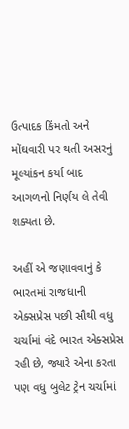ઉત્પાદક કિંમતો અને મોંઘવારી પર થતી અસરનું મૂલ્યાંકન કર્યા બાદ આગળનો નિર્ણય લે તેવી શક્યતા છે.

અહીં એ જણાવવાનું કે ભારતમાં રાજધાની એક્સપ્રેસ પછી સૌથી વધુ ચર્ચામાં વંદે ભારત એક્સપ્રેસ રહી છે, જ્યારે એના કરતા પણ વધુ બુલેટ ટ્રેન ચર્ચામાં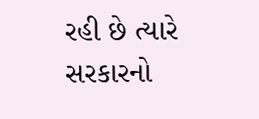રહી છે ત્યારે સરકારનો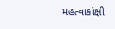મહત્વાકાંક્ષી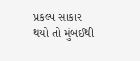પ્રકલ્પ સાકાર થયો તો મુંબઈથી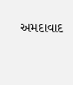અમદાવાદ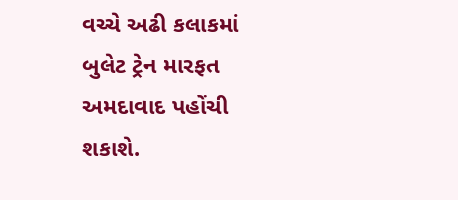વચ્ચે અઢી કલાકમાં બુલેટ ટ્રેન મારફત અમદાવાદ પહોંચી શકાશે.